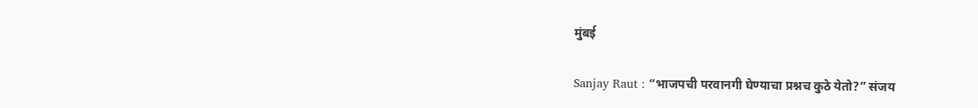मुंबई

Sanjay Raut : “भाजपची परवानगी घेण्याचा प्रश्नच कुठे येतो?” संजय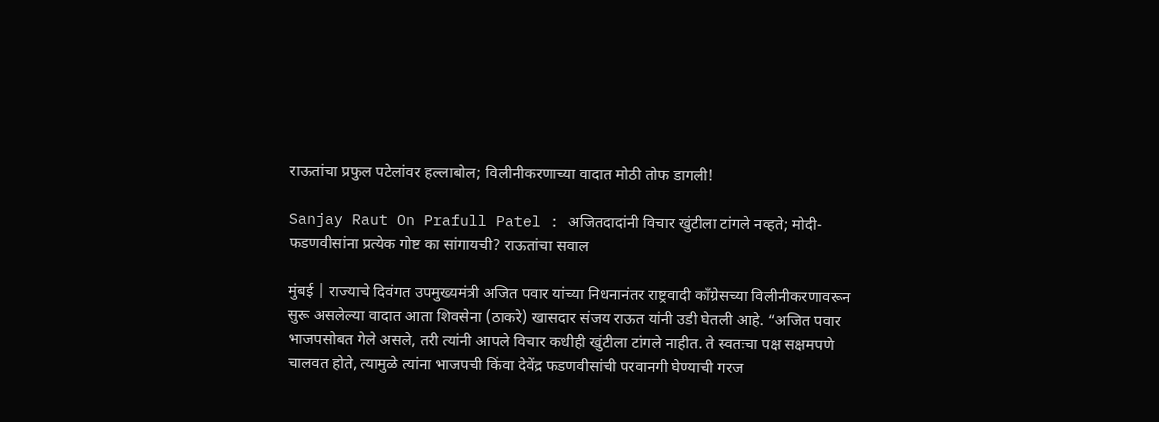राऊतांचा प्रफुल पटेलांवर हल्लाबोल; विलीनीकरणाच्या वादात मोठी तोफ डागली!

Sanjay Raut On Prafull Patel : अजितदादांनी विचार खुंटीला टांगले नव्हते; मोदी-फडणवीसांना प्रत्येक गोष्ट का सांगायची? राऊतांचा सवाल

मुंबई | राज्याचे दिवंगत उपमुख्यमंत्री अजित पवार यांच्या निधनानंतर राष्ट्रवादी काँग्रेसच्या विलीनीकरणावरून सुरू असलेल्या वादात आता शिवसेना (ठाकरे) खासदार संजय राऊत यांनी उडी घेतली आहे. “अजित पवार भाजपसोबत गेले असले, तरी त्यांनी आपले विचार कधीही खुंटीला टांगले नाहीत. ते स्वतःचा पक्ष सक्षमपणे चालवत होते, त्यामुळे त्यांना भाजपची किंवा देवेंद्र फडणवीसांची परवानगी घेण्याची गरज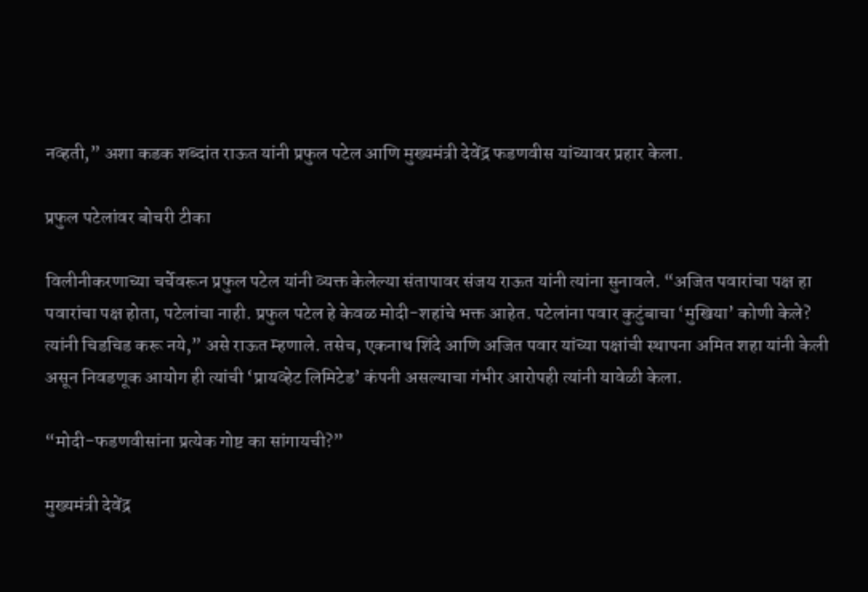नव्हती,” अशा कडक शब्दांत राऊत यांनी प्रफुल पटेल आणि मुख्यमंत्री देवेंद्र फडणवीस यांच्यावर प्रहार केला.

प्रफुल पटेलांवर बोचरी टीका

विलीनीकरणाच्या चर्चेवरून प्रफुल पटेल यांनी व्यक्त केलेल्या संतापावर संजय राऊत यांनी त्यांना सुनावले. “अजित पवारांचा पक्ष हा पवारांचा पक्ष होता, पटेलांचा नाही. प्रफुल पटेल हे केवळ मोदी-शहांचे भक्त आहेत. पटेलांना पवार कुटुंबाचा ‘मुखिया’ कोणी केले? त्यांनी चिडचिड करू नये,” असे राऊत म्हणाले. तसेच, एकनाथ शिंदे आणि अजित पवार यांच्या पक्षांची स्थापना अमित शहा यांनी केली असून निवडणूक आयोग ही त्यांची ‘प्रायव्हेट लिमिटेड’ कंपनी असल्याचा गंभीर आरोपही त्यांनी यावेळी केला.

“मोदी-फडणवीसांना प्रत्येक गोष्ट का सांगायची?”

मुख्यमंत्री देवेंद्र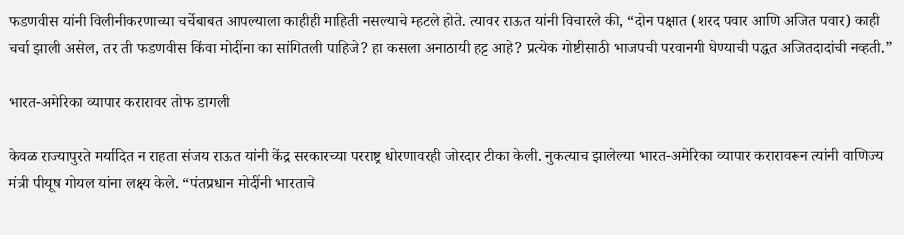फडणवीस यांनी विलीनीकरणाच्या चर्चेबाबत आपल्याला काहीही माहिती नसल्याचे म्हटले होते. त्यावर राऊत यांनी विचारले की, “दोन पक्षात (शरद पवार आणि अजित पवार) काही चर्चा झाली असेल, तर ती फडणवीस किंवा मोदींना का सांगितली पाहिजे? हा कसला अनाठायी हट्ट आहे? प्रत्येक गोष्टीसाठी भाजपची परवानगी घेण्याची पद्धत अजितदादांची नव्हती.”

भारत-अमेरिका व्यापार करारावर तोफ डागली

केवळ राज्यापुरते मर्यादित न राहता संजय राऊत यांनी केंद्र सरकारच्या परराष्ट्र धोरणावरही जोरदार टीका केली. नुकत्याच झालेल्या भारत-अमेरिका व्यापार करारावरून त्यांनी वाणिज्य मंत्री पीयूष गोयल यांना लक्ष्य केले. “पंतप्रधान मोदींनी भारताचे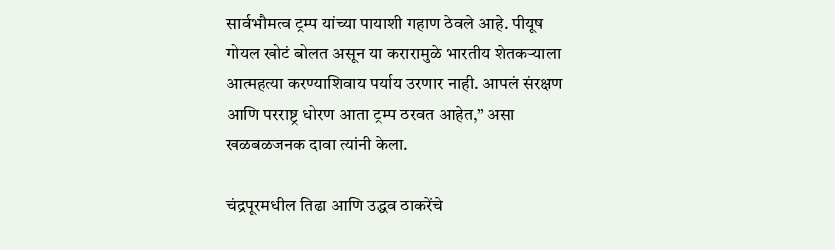सार्वभौमत्व ट्रम्प यांच्या पायाशी गहाण ठेवले आहे. पीयूष गोयल खोटं बोलत असून या करारामुळे भारतीय शेतकऱ्याला आत्महत्या करण्याशिवाय पर्याय उरणार नाही. आपलं संरक्षण आणि परराष्ट्र धोरण आता ट्रम्प ठरवत आहेत,” असा खळबळजनक दावा त्यांनी केला.

चंद्रपूरमधील तिढा आणि उद्धव ठाकरेंचे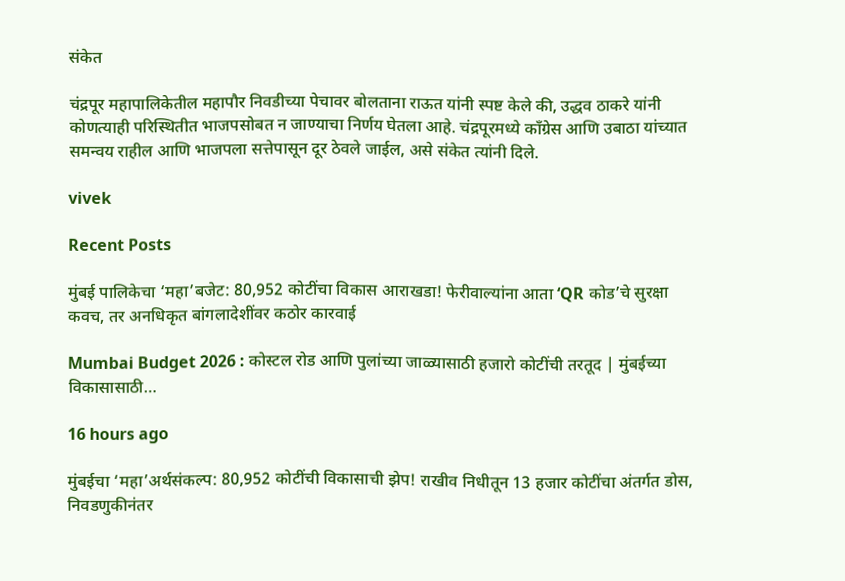संकेत

चंद्रपूर महापालिकेतील महापौर निवडीच्या पेचावर बोलताना राऊत यांनी स्पष्ट केले की, उद्धव ठाकरे यांनी कोणत्याही परिस्थितीत भाजपसोबत न जाण्याचा निर्णय घेतला आहे. चंद्रपूरमध्ये काँग्रेस आणि उबाठा यांच्यात समन्वय राहील आणि भाजपला सत्तेपासून दूर ठेवले जाईल, असे संकेत त्यांनी दिले.

vivek

Recent Posts

मुंबई पालिकेचा ‘महा’बजेट: 80,952 कोटींचा विकास आराखडा! फेरीवाल्यांना आता ‘QR कोड’चे सुरक्षा कवच, तर अनधिकृत बांगलादेशींवर कठोर कारवाई

Mumbai Budget 2026 : कोस्टल रोड आणि पुलांच्या जाळ्यासाठी हजारो कोटींची तरतूद | मुंबईच्या विकासासाठी…

16 hours ago

मुंबईचा ‘महा’अर्थसंकल्प: 80,952 कोटींची विकासाची झेप! राखीव निधीतून 13 हजार कोटींचा अंतर्गत डोस, निवडणुकीनंतर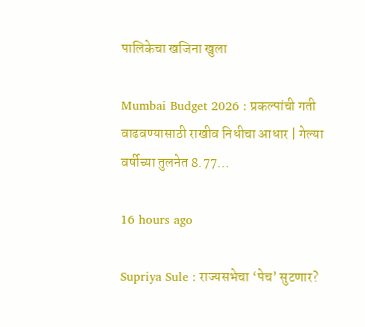पालिकेचा खजिना खुला

Mumbai Budget 2026 : प्रकल्पांची गती वाढवण्यासाठी राखीव निधीचा आधार | गेल्या वर्षीच्या तुलनेत 8.77…

16 hours ago

Supriya Sule : राज्यसभेचा ‘पेच’ सुटणार?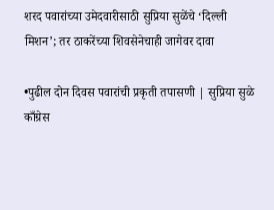शरद पवारांच्या उमेदवारीसाठी सुप्रिया सुळेंचे ‘दिल्ली मिशन’; तर ठाकरेंच्या शिवसेनेचाही जागेवर दावा

•पुढील दोन दिवस पवारांची प्रकृती तपासणी | सुप्रिया सुळे काँग्रेस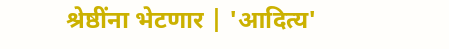श्रेष्ठींना भेटणार | 'आदित्य'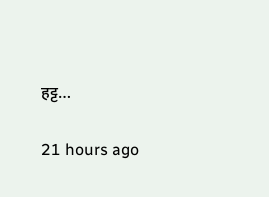हट्ट…

21 hours ago